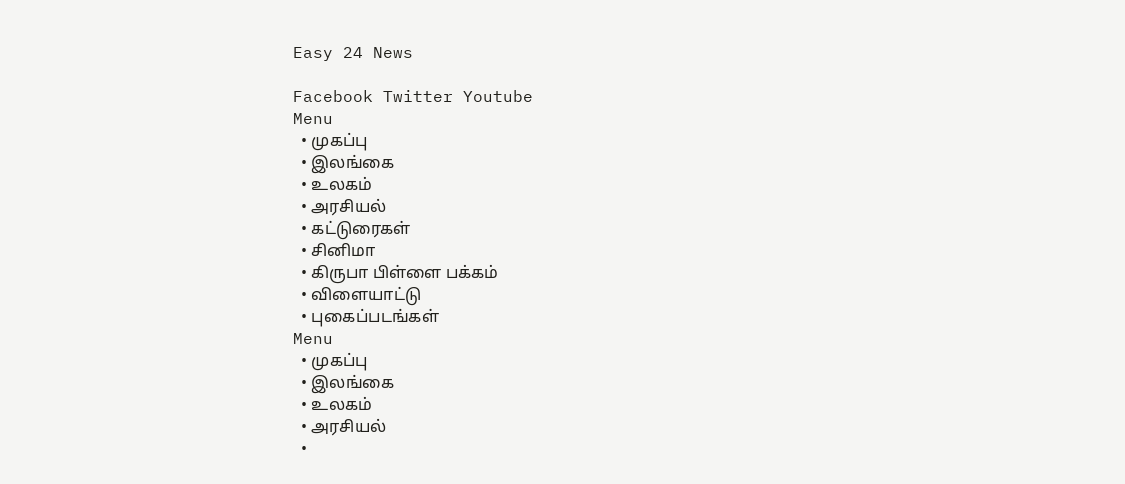Easy 24 News

Facebook Twitter Youtube
Menu
  • முகப்பு
  • இலங்கை
  • உலகம்
  • அரசியல்
  • கட்டுரைகள்
  • சினிமா
  • கிருபா பிள்ளை பக்கம்
  • விளையாட்டு
  • புகைப்படங்கள்
Menu
  • முகப்பு
  • இலங்கை
  • உலகம்
  • அரசியல்
  •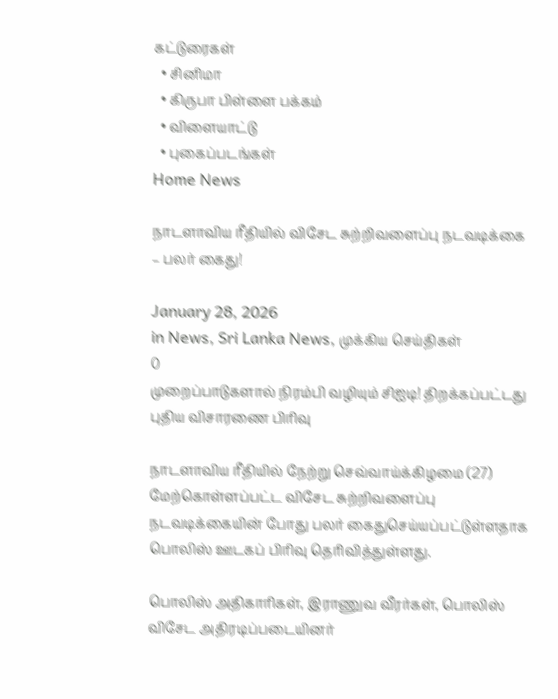கட்டுரைகள்
  • சினிமா
  • கிருபா பிள்ளை பக்கம்
  • விளையாட்டு
  • புகைப்படங்கள்
Home News

நாடளாவிய ரீதியில் விசேட சுற்றிவளைப்பு நடவடிக்கை – பலர் கைது!

January 28, 2026
in News, Sri Lanka News, முக்கிய செய்திகள்
0
முறைப்பாடுகளால் நிரம்பி வழியும் சிஐடி! திறக்கப்பட்டது புதிய விசாரணை பிரிவு

நாடளாவிய ரீதியில் நேற்று செவ்வாய்க்கிழமை (27) மேற்கொள்ளப்பட்ட விசேட சுற்றிவளைப்பு நடவடிக்கையின் போது பலர் கைதுசெய்யப்பட்டுள்ளதாக பொலிஸ் ஊடகப் பிரிவு தெரிவித்துள்ளது.

பொலிஸ் அதிகாரிகள், இராணுவ வீரர்கள், பொலிஸ் விசேட அதிரடிப்படையினர்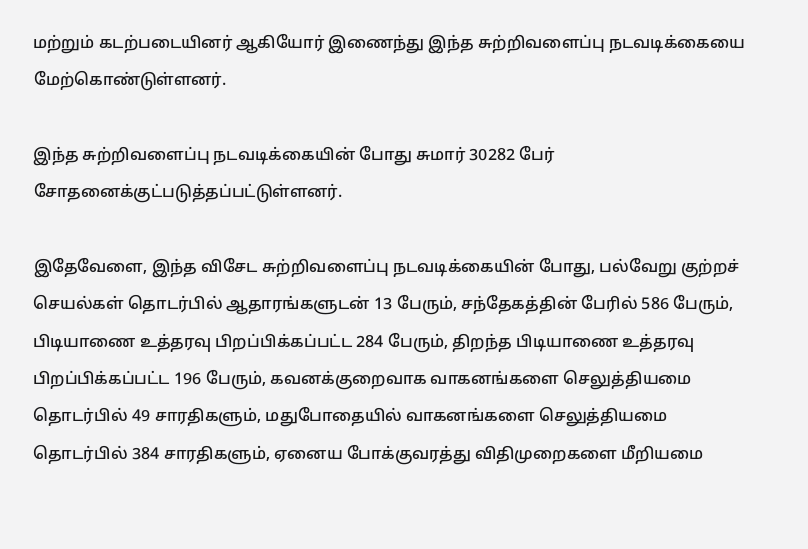மற்றும் கடற்படையினர் ஆகியோர் இணைந்து இந்த சுற்றிவளைப்பு நடவடிக்கையை மேற்கொண்டுள்ளனர்.

இந்த சுற்றிவளைப்பு நடவடிக்கையின் போது சுமார் 30282 பேர் சோதனைக்குட்படுத்தப்பட்டுள்ளனர்.

இதேவேளை, இந்த விசேட சுற்றிவளைப்பு நடவடிக்கையின் போது, பல்வேறு குற்றச் செயல்கள் தொடர்பில் ஆதாரங்களுடன் 13 பேரும், சந்தேகத்தின் பேரில் 586 பேரும், பிடியாணை உத்தரவு பிறப்பிக்கப்பட்ட 284 பேரும், திறந்த பிடியாணை உத்தரவு பிறப்பிக்கப்பட்ட 196 பேரும், கவனக்குறைவாக வாகனங்களை செலுத்தியமை தொடர்பில் 49 சாரதிகளும், மதுபோதையில் வாகனங்களை செலுத்தியமை தொடர்பில் 384 சாரதிகளும், ஏனைய போக்குவரத்து விதிமுறைகளை மீறியமை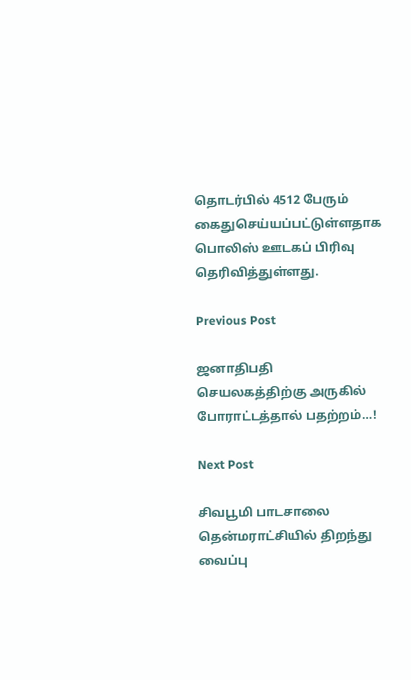தொடர்பில் 4512 பேரும் கைதுசெய்யப்பட்டுள்ளதாக பொலிஸ் ஊடகப் பிரிவு தெரிவித்துள்ளது.

Previous Post

ஜனாதிபதி செயலகத்திற்கு அருகில் போராட்டத்தால் பதற்றம்…!

Next Post

சிவபூமி பாடசாலை தென்மராட்சியில் திறந்து வைப்பு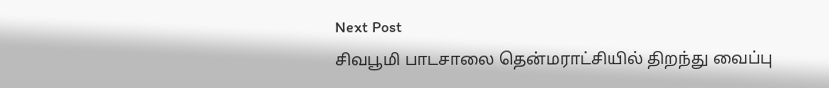Next Post
சிவபூமி பாடசாலை தென்மராட்சியில் திறந்து வைப்பு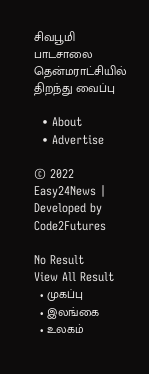சிவபூமி பாடசாலை தென்மராட்சியில் திறந்து வைப்பு

  • About
  • Advertise

© 2022 Easy24News | Developed by Code2Futures

No Result
View All Result
  • முகப்பு
  • இலங்கை
  • உலகம்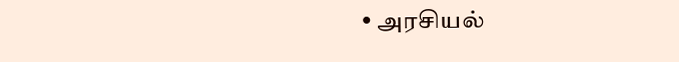• அரசியல்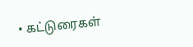• கட்டுரைகள்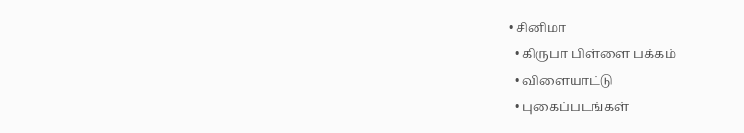• சினிமா
  • கிருபா பிள்ளை பக்கம்
  • விளையாட்டு
  • புகைப்படங்கள்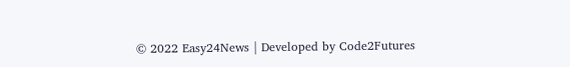© 2022 Easy24News | Developed by Code2Futures